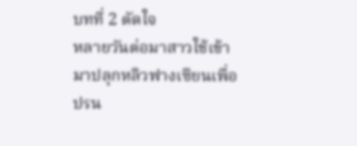บทที่ 2 ตัดใจ
หลายวันต่อมาสาวใช้เข้ามาปลุกหลิวฟางเซียนเพื่อปรน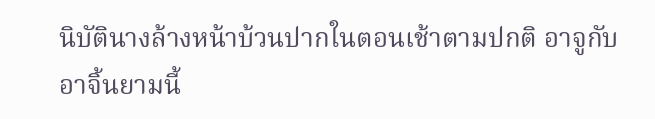นิบัตินางล้างหน้าบ้วนปากในตอนเช้าตามปกติ อาจูกับอาจิ้นยามนี้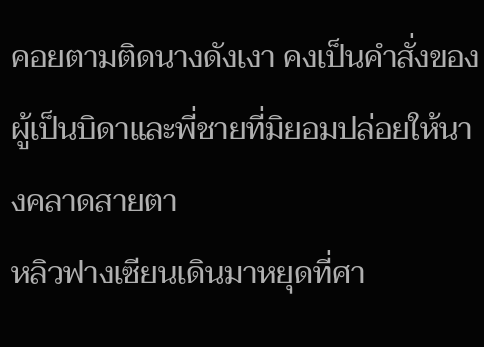คอยตามติดนางดังเงา คงเป็นคำสั่งของผู้เป็นบิดาและพี่ชายที่มิยอมปล่อยให้นางคลาดสายตา
หลิวฟางเซียนเดินมาหยุดที่ศา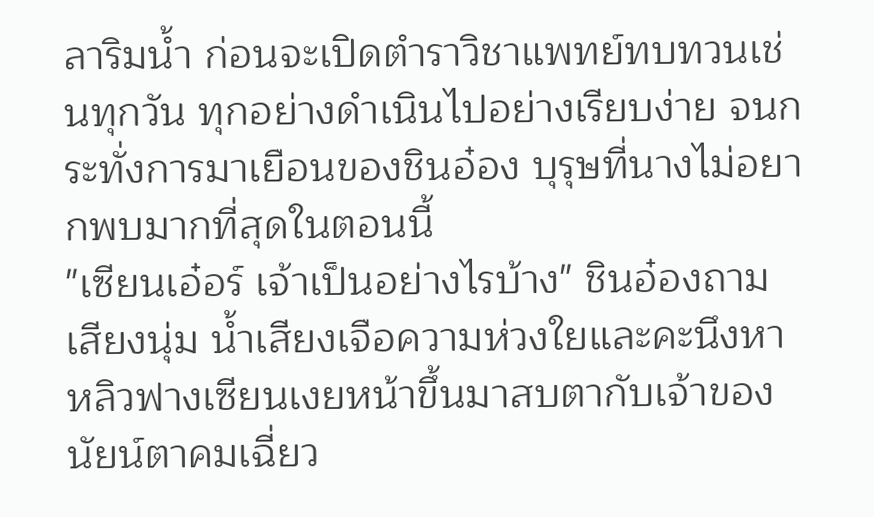ลาริมน้ำ ก่อนจะเปิดตำราวิชาแพทย์ทบทวนเช่นทุกวัน ทุกอย่างดำเนินไปอย่างเรียบง่าย จนกระทั่งการมาเยือนของชินอ๋อง บุรุษที่นางไม่อยากพบมากที่สุดในตอนนี้
"เซียนเอ๋อร์ เจ้าเป็นอย่างไรบ้าง" ชินอ๋องถามเสียงนุ่ม น้ำเสียงเจือความห่วงใยและคะนึงหา หลิวฟางเซียนเงยหน้าขึ้นมาสบตากับเจ้าของนัยน์ตาคมเฉี่ยว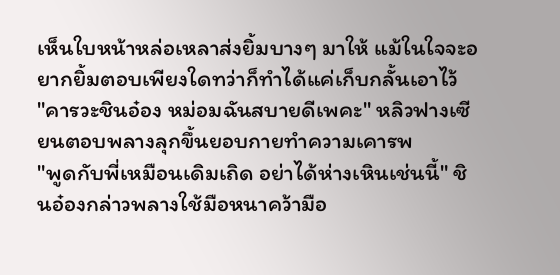เห็นใบหน้าหล่อเหลาส่งยิ้มบางๆ มาให้ แม้ในใจจะอยากยิ้มตอบเพียงใดทว่าก็ทำได้แค่เก็บกลั้นเอาไว้
"คารวะชินอ๋อง หม่อมฉันสบายดีเพคะ" หลิวฟางเซียนตอบพลางลุกขึ้นยอบกายทำความเคารพ
"พูดกับพี่เหมือนเดิมเถิด อย่าได้ห่างเหินเช่นนี้" ชินอ๋องกล่าวพลางใช้มือหนาคว้ามือ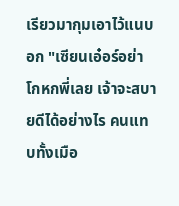เรียวมากุมเอาไว้แนบอก "เซียนเอ๋อร์อย่าโกหกพี่เลย เจ้าจะสบายดีได้อย่างไร คนแทบทั้งเมือ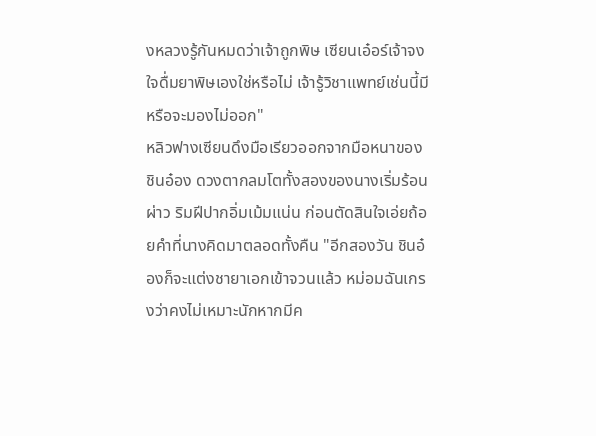งหลวงรู้กันหมดว่าเจ้าถูกพิษ เซียนเอ๋อร์เจ้าจงใจดื่มยาพิษเองใช่หรือไม่ เจ้ารู้วิชาแพทย์เช่นนี้มีหรือจะมองไม่ออก"
หลิวฟางเซียนดึงมือเรียวออกจากมือหนาของชินอ๋อง ดวงตากลมโตทั้งสองของนางเริ่มร้อนผ่าว ริมฝีปากอิ่มเม้มแน่น ก่อนตัดสินใจเอ่ยถ้อยคำที่นางคิดมาตลอดทั้งคืน "อีกสองวัน ชินอ๋องก็จะแต่งชายาเอกเข้าจวนแล้ว หม่อมฉันเกรงว่าคงไม่เหมาะนักหากมีค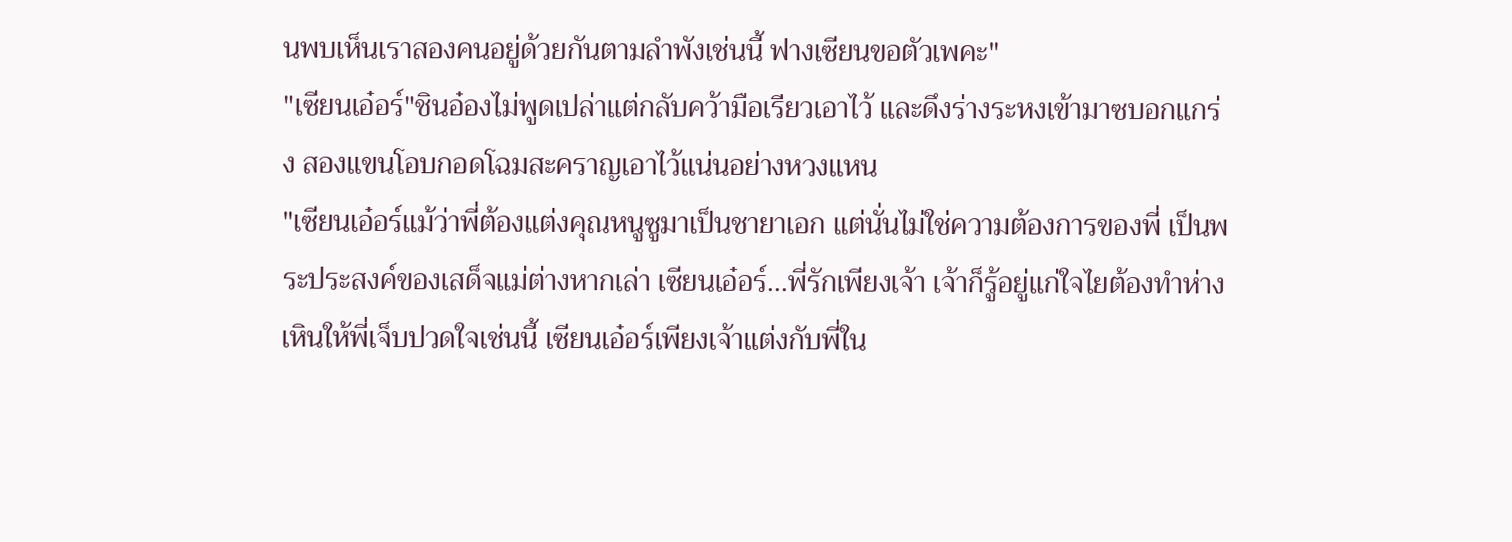นพบเห็นเราสองคนอยู่ด้วยกันตามลำพังเช่นนี้ ฟางเซียนขอตัวเพคะ"
"เซียนเอ๋อร์"ชินอ๋องไม่พูดเปล่าแต่กลับคว้ามือเรียวเอาไว้ และดึงร่างระหงเข้ามาซบอกแกร่ง สองแขนโอบกอดโฉมสะคราญเอาไว้แน่นอย่างหวงแหน
"เซียนเอ๋อร์แม้ว่าพี่ต้องแต่งคุณหนูซูมาเป็นชายาเอก แต่นั่นไม่ใช่ความต้องการของพี่ เป็นพระประสงค์ของเสด็จแม่ต่างหากเล่า เซียนเอ๋อร์...พี่รักเพียงเจ้า เจ้าก็รู้อยู่แก่ใจไยต้องทำห่างเหินให้พี่เจ็บปวดใจเช่นนี้ เซียนเอ๋อร์เพียงเจ้าแต่งกับพี่ใน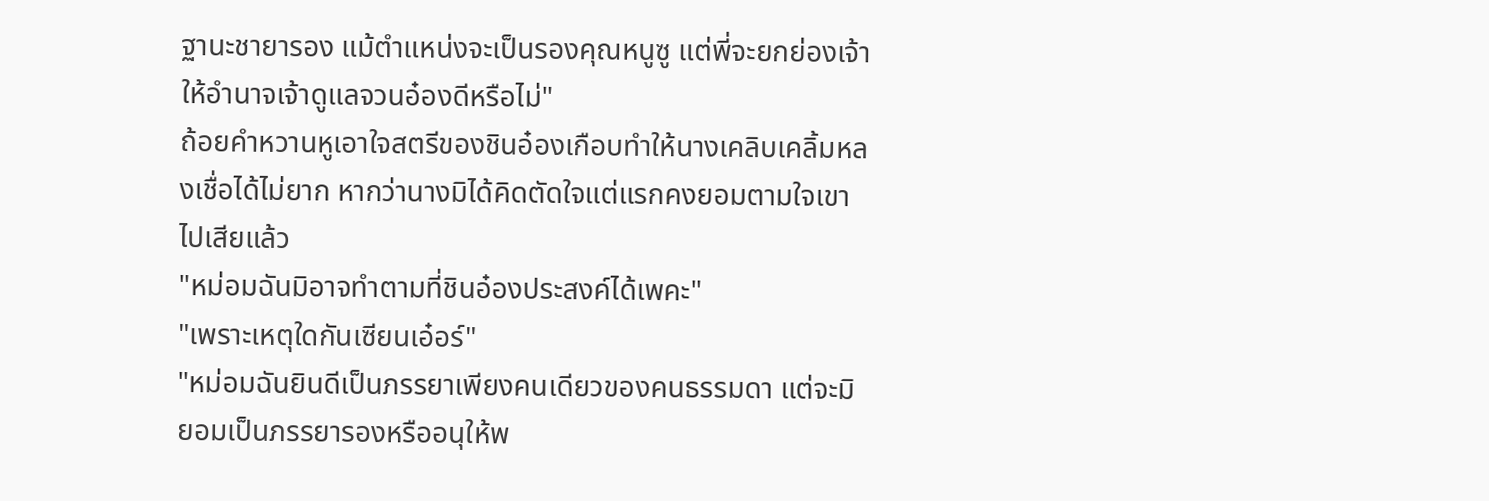ฐานะชายารอง แม้ตำแหน่งจะเป็นรองคุณหนูซู แต่พี่จะยกย่องเจ้า ให้อำนาจเจ้าดูแลจวนอ๋องดีหรือไม่"
ถ้อยคำหวานหูเอาใจสตรีของชินอ๋องเกือบทำให้นางเคลิบเคลิ้มหลงเชื่อได้ไม่ยาก หากว่านางมิได้คิดตัดใจแต่แรกคงยอมตามใจเขาไปเสียแล้ว
"หม่อมฉันมิอาจทำตามที่ชินอ๋องประสงค์ได้เพคะ"
"เพราะเหตุใดกันเซียนเอ๋อร์"
"หม่อมฉันยินดีเป็นภรรยาเพียงคนเดียวของคนธรรมดา แต่จะมิยอมเป็นภรรยารองหรืออนุให้พ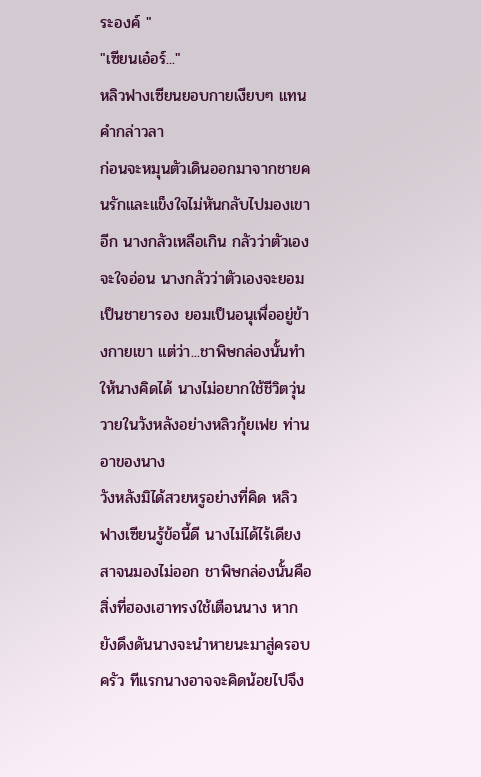ระองค์ "
"เซียนเอ๋อร์..."
หลิวฟางเซียนยอบกายเงียบๆ แทนคำกล่าวลา
ก่อนจะหมุนตัวเดินออกมาจากชายคนรักและแข็งใจไม่หันกลับไปมองเขาอีก นางกลัวเหลือเกิน กลัวว่าตัวเองจะใจอ่อน นางกลัวว่าตัวเองจะยอมเป็นชายารอง ยอมเป็นอนุเพื่ออยู่ข้างกายเขา แต่ว่า...ชาพิษกล่องนั้นทำให้นางคิดได้ นางไม่อยากใช้ชีวิตวุ่นวายในวังหลังอย่างหลิวกุ้ยเฟย ท่านอาของนาง
วังหลังมิได้สวยหรูอย่างที่คิด หลิวฟางเซียนรู้ข้อนี้ดี นางไม่ได้ไร้เดียงสาจนมองไม่ออก ชาพิษกล่องนั้นคือสิ่งที่ฮองเฮาทรงใช้เตือนนาง หากยังดึงดันนางจะนำหายนะมาสู่ครอบครัว ทีแรกนางอาจจะคิดน้อยไปจึง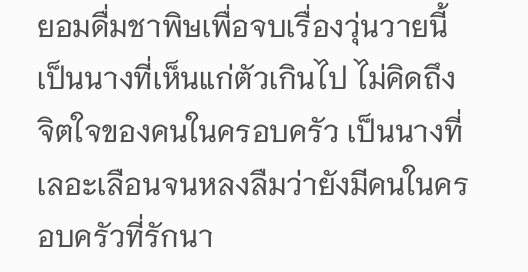ยอมดื่มชาพิษเพื่อจบเรื่องวุ่นวายนี้ เป็นนางที่เห็นแก่ตัวเกินไป ไม่คิดถึงจิตใจของคนในครอบครัว เป็นนางที่เลอะเลือนจนหลงลืมว่ายังมีคนในครอบครัวที่รักนา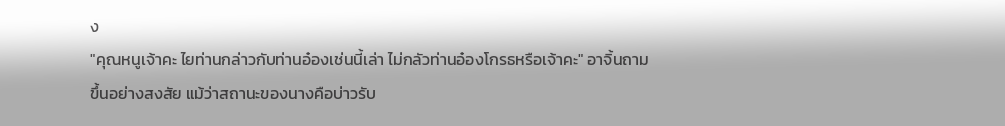ง
"คุณหนูเจ้าคะ ไยท่านกล่าวกับท่านอ๋องเช่นนี้เล่า ไม่กลัวท่านอ๋องโกรธหรือเจ้าคะ" อาจิ้นถามขึ้นอย่างสงสัย แม้ว่าสถานะของนางคือบ่าวรับ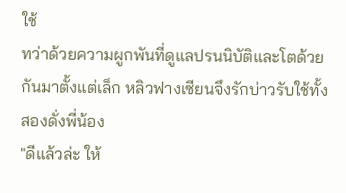ใช้
ทว่าด้วยความผูกพันที่ดูแลปรนนิบัติและโตด้วยกันมาตั้งแต่เล็ก หลิวฟางเซียนจึงรักบ่าวรับใช้ทั้งสองดั่งพี่น้อง
"ดีแล้วล่ะ ให้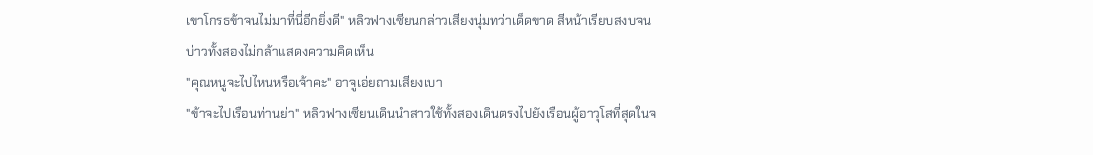เขาโกรธข้าจนไม่มาที่นี่อีกยิ่งดี" หลิวฟางเซียนกล่าวเสียงนุ่มทว่าเด็ดขาด สีหน้าเรียบสงบจนบ่าวทั้งสองไม่กล้าแสดงความคิดเห็น
"คุณหนูจะไปไหนหรือเจ้าคะ" อาจูเอ่ยถามเสียงเบา
"ข้าจะไปเรือนท่านย่า" หลิวฟางเซียนเดินนำสาวใช้ทั้งสองเดินตรงไปยังเรือนผู้อาวุโสที่สุดในจ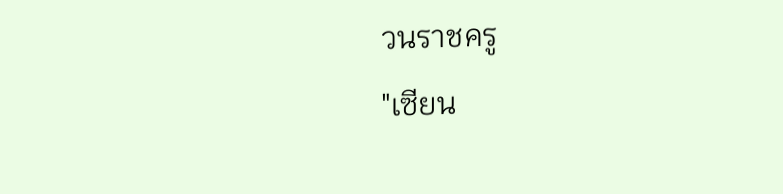วนราชครู
"เซียน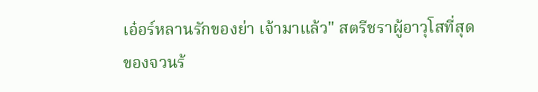เอ๋อร์หลานรักของย่า เจ้ามาแล้ว" สตรีชราผู้อาวุโสที่สุดของจวนร้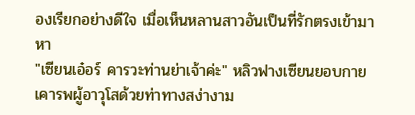องเรียกอย่างดีใจ เมื่อเห็นหลานสาวอันเป็นที่รักตรงเข้ามาหา
"เซียนเอ๋อร์ คารวะท่านย่าเจ้าค่ะ" หลิวฟางเซียนยอบกายเคารพผู้อาวุโสด้วยท่าทางสง่างาม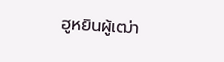ฮูหยินผู้เฒ่า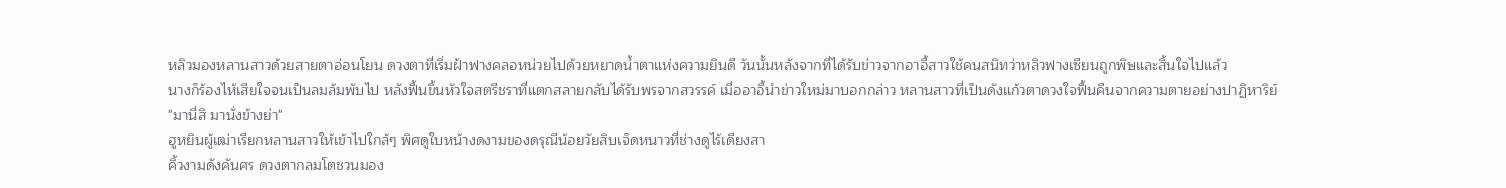หลิวมองหลานสาวด้วยสายตาอ่อนโยน ดวงตาที่เริ่มฝ้าฟางคลอหน่วยไปด้วยหยาดน้ำตาแห่งความยินดี วันนั้นหลังจากที่ได้รับข่าวจากอาอี้สาวใช้คนสนิทว่าหลิวฟางเซียนถูกพิษและสิ้นใจไปแล้ว
นางก็ร้องไห้เสียใจจนเป็นลมล้มพับไป หลังฟื้นขึ้นหัวใจสตรีชราที่แตกสลายกลับได้รับพรจากสวรรค์ เมื่ออาอี้นำข่าวใหม่มาบอกกล่าว หลานสาวที่เป็นดังแก้วตาดวงใจฟื้นคืนจากความตายอย่างปาฏิหาริย์
"มานี่สิ มานั่งข้างย่า"
ฮูหยินผู้เฒ่าเรียกหลานสาวให้เข้าไปใกล้ๆ พิศดูใบหน้างดงามของดรุณีน้อยวัยสิบเจ็ดหนาวที่ช่างดูไร้เดียงสา
คิ้วงามดังคันศร ดวงตากลมโตชวนมอง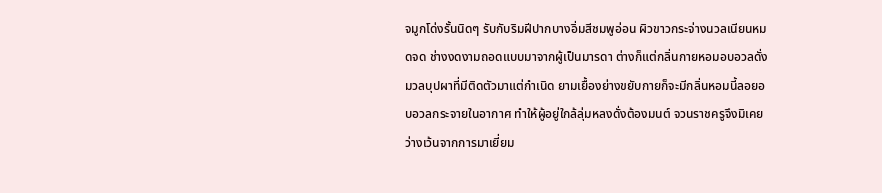จมูกโด่งรั้นนิดๆ รับกับริมฝีปากบางอิ่มสีชมพูอ่อน ผิวขาวกระจ่างนวลเนียนหมดจด ช่างงดงามถอดแบบมาจากผู้เป็นมารดา ต่างก็แต่กลิ่นกายหอมอบอวลดั่งมวลบุปผาที่มีติดตัวมาแต่กำเนิด ยามเยื้องย่างขยับกายก็จะมีกลิ่นหอมนี้ลอยอบอวลกระจายในอากาศ ทำให้ผู้อยู่ใกล้ลุ่มหลงดั่งต้องมนต์ จวนราชครูจึงมิเคยว่างเว้นจากการมาเยี่ยม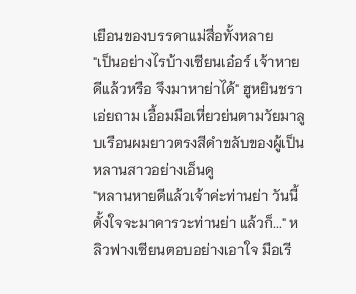เยือนของบรรดาแม่สื่อทั้งหลาย
"เป็นอย่างไรบ้างเซียนเอ๋อร์ เจ้าหายดีแล้วหรือ จึงมาหาย่าได้" ฮูหยินชราเอ่ยถาม เอื้อมมือเหี่ยวย่นตามวัยมาลูบเรือนผมยาวตรงสีดำขลับของผู้เป็นหลานสาวอย่างเอ็นดู
"หลานหายดีแล้วเจ้าค่ะท่านย่า วันนี้ตั้งใจจะมาคารวะท่านย่า แล้วก็..." หลิวฟางเซียนตอบอย่างเอาใจ มือเรี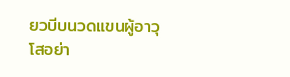ยวบีบนวดแขนผู้อาวุโสอย่า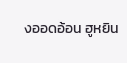งออดอ้อน ฮูหยิน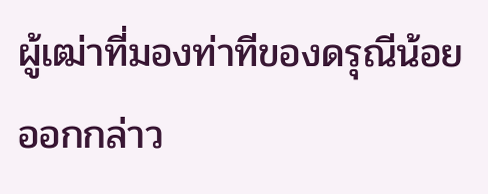ผู้เฒ่าที่มองท่าทีของดรุณีน้อยออกกล่าว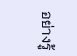อย่างรู้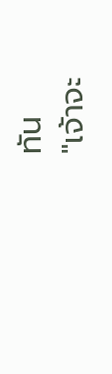ทัน
"เจ้าจะ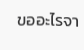ขออะไรจา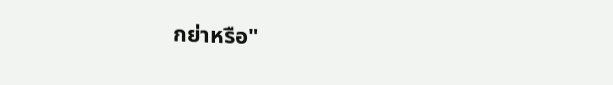กย่าหรือ"